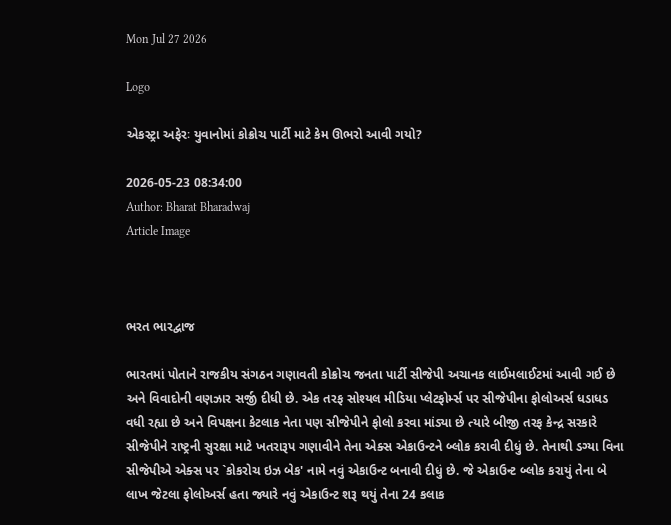Mon Jul 27 2026

Logo

એકસ્ટ્રા અફેરઃ યુવાનોમાં કોક્રોચ પાર્ટી માટે કેમ ઊભરો આવી ગયો?

2026-05-23 08:34:00
Author: Bharat Bharadwaj
Article Image



ભરત ભારદ્વાજ

ભારતમાં પોતાને રાજકીય સંગઠન ગણાવતી કોક્રોચ જનતા પાર્ટી સીજેપી અચાનક લાઈમલાઈટમાં આવી ગઈ છે અને વિવાદોની વણઝાર સર્જી દીધી છે. એક તરફ સોશ્યલ મીડિયા પ્લેટફોર્મ્સ પર સીજેપીના ફોલોઅર્સ ધડાધડ વધી રહ્યા છે અને વિપક્ષના કેટલાક નેતા પણ સીજેપીને ફોલો કરવા માંડ્યા છે ત્યારે બીજી તરફ કેન્દ્ર સરકારે સીજેપીને રાષ્ટ્રની સુરક્ષા માટે ખતરારૂપ ગણાવીને તેના એક્સ એકાઉન્ટને બ્લોક કરાવી દીધું છે. તેનાથી ડગ્યા વિના સીજેપીએ એક્સ પર `કોકરોચ ઇઝ બેક' નામે નવું એકાઉન્ટ બનાવી દીધું છે. જે એકાઉન્ટ બ્લોક કરાયું તેના બે લાખ જેટલા ફોલોઅર્સ હતા જ્યારે નવું એકાઉન્ટ શરૂ થયું તેના 24 કલાક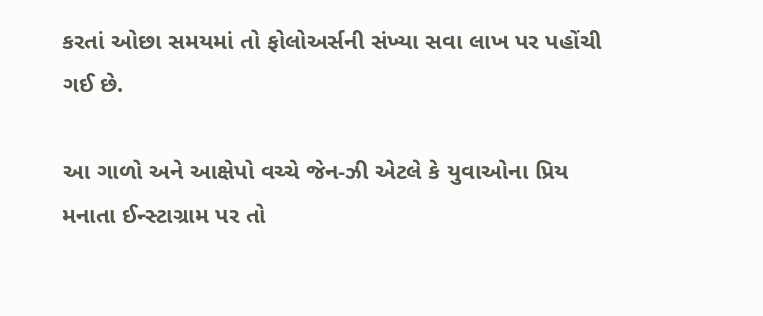કરતાં ઓછા સમયમાં તો ફોલોઅર્સની સંખ્યા સવા લાખ પર પહોંચી ગઈ છે.

આ ગાળો અને આક્ષેપો વચ્ચે જેન-ઝી એટલે કે યુવાઓના પ્રિય મનાતા ઈન્સ્ટાગ્રામ પર તો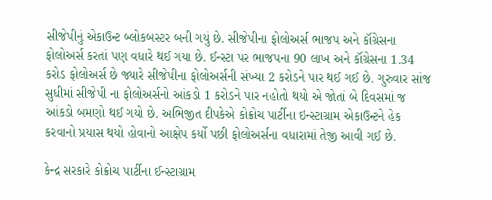સીજેપીનું એકાઉન્ટ બ્લોકબસ્ટર બની ગયું છે. સીજેપીના ફોલોઅર્સ ભાજપ અને કૉંગ્રેસના ફોલોઅર્સ કરતાં પણ વધારે થઈ ગયા છે. ઈન્સ્ટા પર ભાજપના 90 લાખ અને કૉંગ્રેસના 1.34 કરોડ ફોલોઅર્સ છે જ્યારે સીજેપીના ફોલોઅર્સની સંખ્યા 2 કરોડને પાર થઈ ગઈ છે. ગુરુવાર સાંજ સુધીમાં સીજેપી ના ફોલોઅર્સનો આંકડો 1 કરોડને પાર નહોતો થયો એ જોતાં બે દિવસમાં જ આંકડો બમણો થઈ ગયો છે. અભિજીત દીપકેએ કોક્રોચ પાર્ટીના ઇન્સ્ટાગ્રામ એકાઉન્ટને હેક કરવાનો પ્રયાસ થયો હોવાનો આક્ષેપ કર્યો પછી ફોલોઅર્સના વધારામાં તેજી આવી ગઈ છે.

કેન્દ્ર સરકારે કોક્રોચ પાર્ટીના ઈન્સ્ટાગ્રામ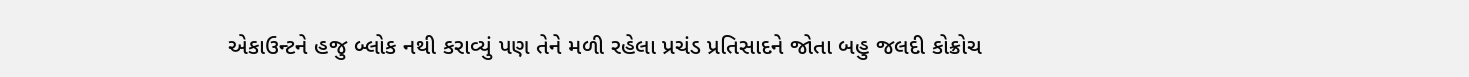એકાઉન્ટને હજુ બ્લોક નથી કરાવ્યું પણ તેને મળી રહેલા પ્રચંડ પ્રતિસાદને જોતા બહુ જલદી કોક્રોચ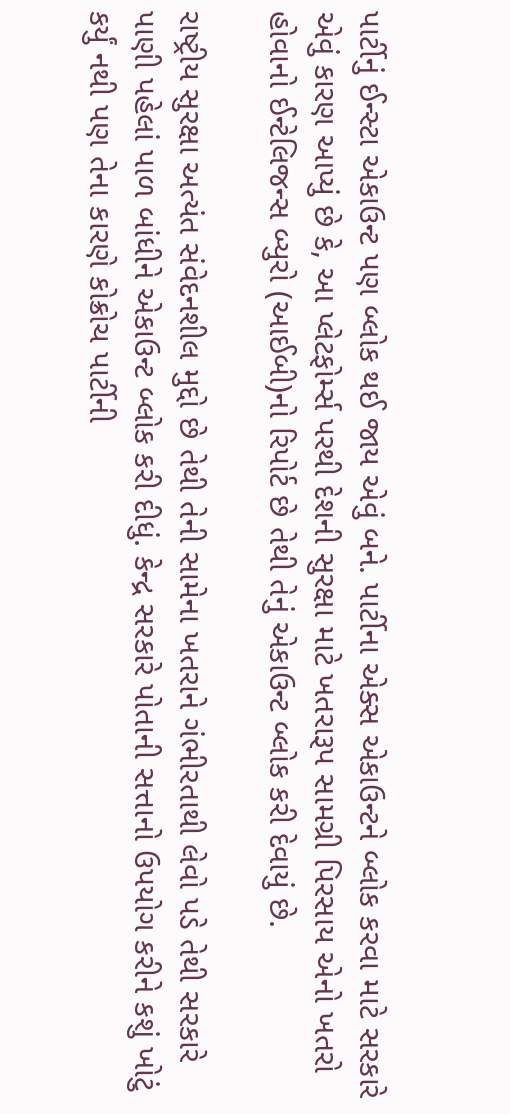પાર્ટીનું ઈન્સ્ટા એકાઉન્ટ પણ બ્લોક થઈ જાય એવું બને. પાર્ટીના એક્સ એકાઉન્ટને બ્લોક કરવા માટે સરકારે એવું કારણ આપ્યું છે કે, આ પ્લેટફોર્મ્સ પરથી દેશની સુરક્ષા માટે ખતરારૂપ સામગ્રી પિરસાય એનો ખતરો હોવાનો ઈન્ટેલિજન્સ બ્યુરો (આઈબી)નો રિપોર્ટ છે તેથી તેનું એકાઉન્ટ બ્લોક કરી દેવાયું છે.

રાષ્ટ્રીય સુરક્ષા અત્યંત સંવેદનશીલ મુદ્દો છે તેથી તેની સામેના ખતરાને ગંભીરતાથી લેવો પડે તેથી સરકારે પાણી પહેલાં પાળ બાંધીને એકાઉન્ટ બ્લોક કરી દીધું. કેન્દ્ર સરકારે પોતાની સત્તાનો ઉપયોગ કરીને કશું ખોટું કર્યું નથી પણ તેના કારણે કોક્રોચ પાર્ટીની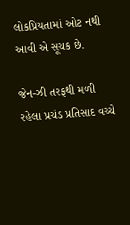લોકપ્રિયતામાં ઓટ નથી આવી એ સૂચક છે.

જેન-ઝી તરફથી મળી રહેલા પ્રચંડ પ્રતિસાદ વચ્ચે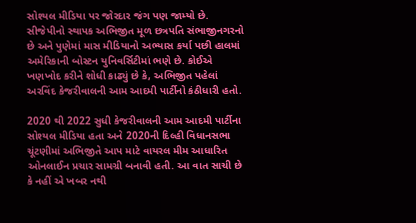સોશ્યલ મીડિયા પર જોરદાર જંગ પણ જામ્યો છે. સીજેપીનો સ્થાપક અભિજીત મૂળ છત્રપતિ સંભાજીનગરનો છે અને પુણેમાં માસ મીડિયાનો અભ્યાસ કર્યા પછી હાલમાં અમેરિકાની બોસ્ટન યુનિવર્સિટીમાં ભણે છે. કોઈએ ખણખોદ કરીને શોધી કાઢ્યું છે કે, અભિજીત પહેલાં અરવિંદ કેજરીવાલની આમ આદમી પાર્ટીનો કંઠીધારી હતો.

2020 થી 2022 સુધી કેજરીવાલની આમ આદમી પાર્ટીના સોશ્યલ મીડિયા હતા અને 2020ની દિલ્હી વિધાનસભા ચૂંટણીમાં અભિજીતે આપ માટે વાયરલ મીમ આધારિત ઓનલાઈન પ્રચાર સામગ્રી બનાવી હતી. આ વાત સાચી છે કે નહીં એ ખબર નથી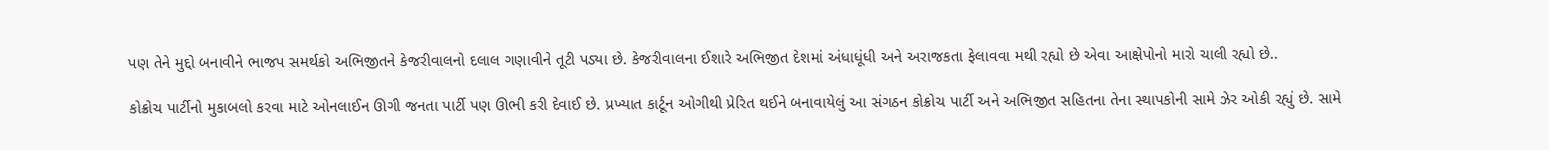પણ તેને મુદ્દો બનાવીને ભાજપ સમર્થકો અભિજીતને કેજરીવાલનો દલાલ ગણાવીને તૂટી પડ્યા છે. કેજરીવાલના ઈશારે અભિજીત દેશમાં અંધાધૂંધી અને અરાજકતા ફેલાવવા મથી રહ્યો છે એવા આક્ષેપોનો મારો ચાલી રહ્યો છે..

કોક્રોચ પાર્ટીનો મુકાબલો કરવા માટે ઓનલાઈન ઊગી જનતા પાર્ટી પણ ઊભી કરી દેવાઈ છે. પ્રખ્યાત કાર્ટૂન ઓગીથી પ્રેરિત થઈને બનાવાયેલું આ સંગઠન કોક્રોચ પાર્ટી અને અભિજીત સહિતના તેના સ્થાપકોની સામે ઝેર ઓકી રહ્યું છે. સામે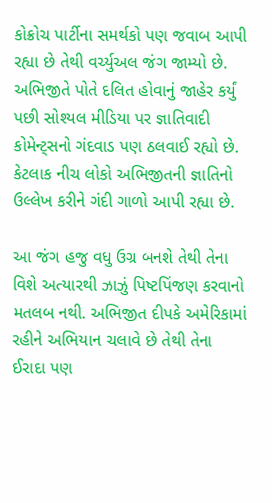કોક્રોચ પાર્ટીના સમર્થકો પણ જવાબ આપી રહ્યા છે તેથી વર્ચ્યુઅલ જંગ જામ્યો છે. અભિજીતે પોતે દલિત હોવાનું જાહેર કર્યું પછી સોશ્યલ મીડિયા પર જ્ઞાતિવાદી કોમેન્ટ્સનો ગંદવાડ પણ ઠલવાઈ રહ્યો છે. કેટલાક નીચ લોકો અભિજીતની જ્ઞાતિનો ઉલ્લેખ કરીને ગંદી ગાળો આપી રહ્યા છે.

આ જંગ હજુ વધુ ઉગ્ર બનશે તેથી તેના વિશે અત્યારથી ઝાઝું પિષ્ટપિંજણ કરવાનો મતલબ નથી. અભિજીત દીપકે અમેરિકામાં રહીને અભિયાન ચલાવે છે તેથી તેના ઈરાદા પણ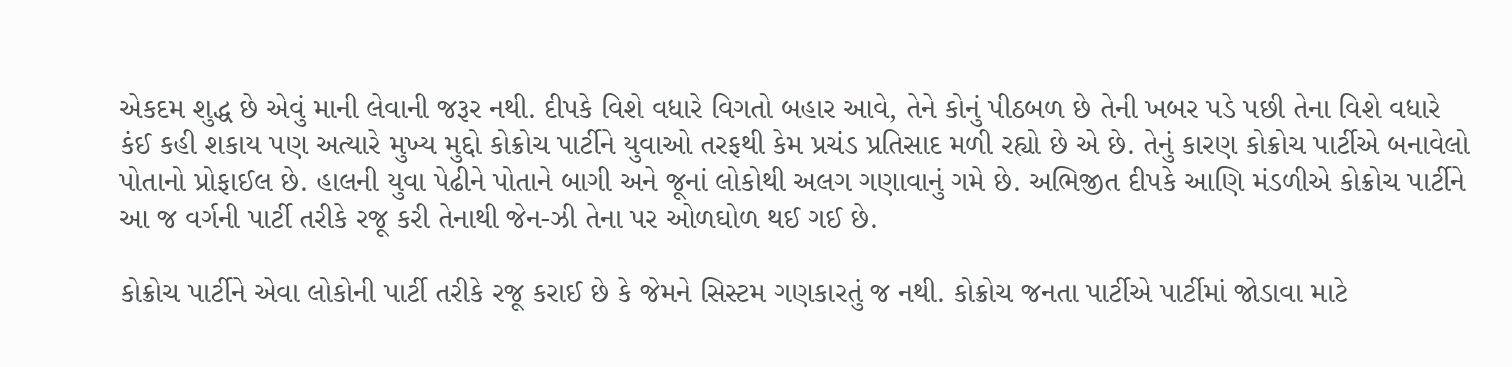એકદમ શુદ્ધ છે એવું માની લેવાની જરૂર નથી. દીપકે વિશે વધારે વિગતો બહાર આવે, તેને કોનું પીઠબળ છે તેની ખબર પડે પછી તેના વિશે વધારે કંઈ કહી શકાય પણ અત્યારે મુખ્ય મુદ્દો કોક્રોચ પાર્ટીને યુવાઓ તરફથી કેમ પ્રચંડ પ્રતિસાદ મળી રહ્યો છે એ છે. તેનું કારણ કોક્રોચ પાર્ટીએ બનાવેલો પોતાનો પ્રોફાઈલ છે. હાલની યુવા પેઢીને પોતાને બાગી અને જૂનાં લોકોથી અલગ ગણાવાનું ગમે છે. અભિજીત દીપકે આણિ મંડળીએ કોક્રોચ પાર્ટીને આ જ વર્ગની પાર્ટી તરીકે રજૂ કરી તેનાથી જેન-ઝી તેના પર ઓળઘોળ થઈ ગઈ છે.

કોક્રોચ પાર્ટીને એવા લોકોની પાર્ટી તરીકે રજૂ કરાઈ છે કે જેમને સિસ્ટમ ગણકારતું જ નથી. કોક્રોચ જનતા પાર્ટીએ પાર્ટીમાં જોડાવા માટે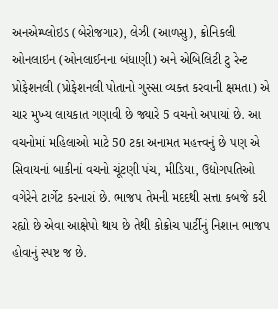અનએમ્પ્લોઇડ (બેરોજગાર), લેઝી (આળસુ), ક્રોનિકલી ઓનલાઇન (ઓનલાઈનના બંધાણી) અને એબિલિટી ટુ રેન્ટ પ્રોફેશનલી (પ્રોફેશનલી પોતાનો ગુસ્સા વ્યક્ત કરવાની ક્ષમતા) એ ચાર મુખ્ય લાયકાત ગણાવી છે જ્યારે 5 વચનો અપાયાં છે. આ વચનોમાં મહિલાઓ માટે 50 ટકા અનામત મહત્ત્વનું છે પણ એ સિવાયનાં બાકીનાં વચનો ચૂંટણી પંચ, મીડિયા, ઉદ્યોગપતિઓ વગેરેને ટાર્ગેટ કરનારાં છે. ભાજપ તેમની મદદથી સત્તા કબજે કરી રહ્યો છે એવા આક્ષેપો થાય છે તેથી કોક્રોચ પાર્ટીનું નિશાન ભાજપ હોવાનું સ્પષ્ટ જ છે.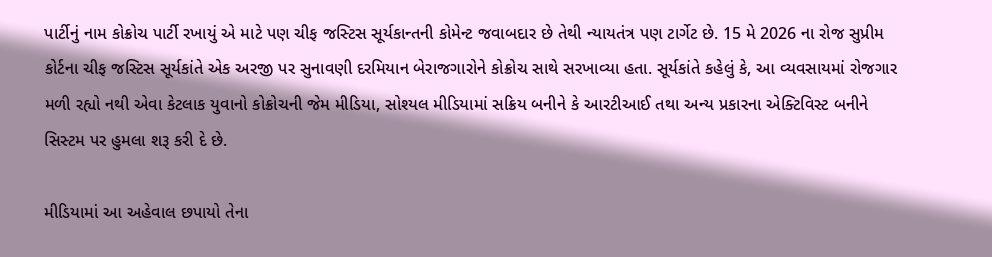પાર્ટીનું નામ કોક્રોચ પાર્ટી રખાયું એ માટે પણ ચીફ જસ્ટિસ સૂર્યકાન્તની કોમેન્ટ જવાબદાર છે તેથી ન્યાયતંત્ર પણ ટાર્ગેટ છે. 15 મે 2026 ના રોજ સુપ્રીમ કોર્ટના ચીફ જસ્ટિસ સૂર્યકાંતે એક અરજી પર સુનાવણી દરમિયાન બેરાજગારોને કોક્રોચ સાથે સરખાવ્યા હતા. સૂર્યકાંતે કહેલું કે, આ વ્યવસાયમાં રોજગાર મળી રહ્યો નથી એવા કેટલાક યુવાનો કોક્રોચની જેમ મીડિયા, સોશ્યલ મીડિયામાં સક્રિય બનીને કે આરટીઆઈ તથા અન્ય પ્રકારના એક્ટિવિસ્ટ બનીને સિસ્ટમ પર હુમલા શરૂ કરી દે છે.

મીડિયામાં આ અહેવાલ છપાયો તેના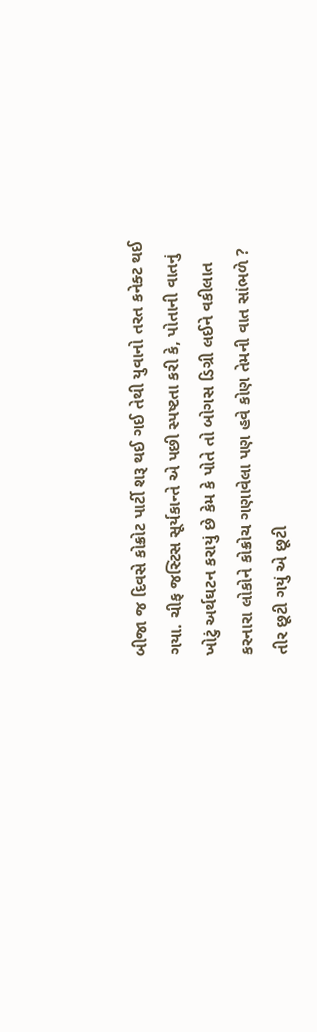બીજા જ દિવસે કોક્રોટ પાર્ટી શરૂ થઈ ગઈ તેથી યુવાનો તરત કનેક્ટ થઈ ગયા. ચીફ જસ્ટિસ સૂર્યકાન્તે એ પછી સ્પષ્ટતા કરી કે, પોતાની વાતનું ખોટું અર્થઘટન કરાયું છે કેમ કે પોતે તો બોગસ ડિગ્રી લઈને વકીલાત કરનારા લોકોને કોક્રોચ ગણાવેલા પણ હવે કોણ તેમની વાત સાંભળે ? તીર છૂટી ગયું એ છૂટી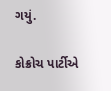ગયું.

કોક્રોચ પાર્ટીએ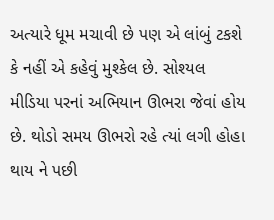અત્યારે ધૂમ મચાવી છે પણ એ લાંબું ટકશે કે નહીં એ કહેવું મુશ્કેલ છે. સોશ્યલ મીડિયા પરનાં અભિયાન ઊભરા જેવાં હોય છે. થોડો સમય ઊભરો રહે ત્યાં લગી હોહા થાય ને પછી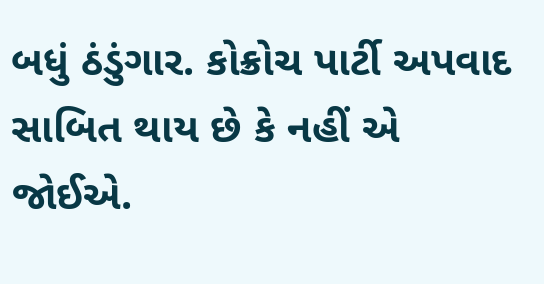બધું ઠંડુંગાર. કોક્રોચ પાર્ટી અપવાદ સાબિત થાય છે કે નહીં એ જોઈએ.